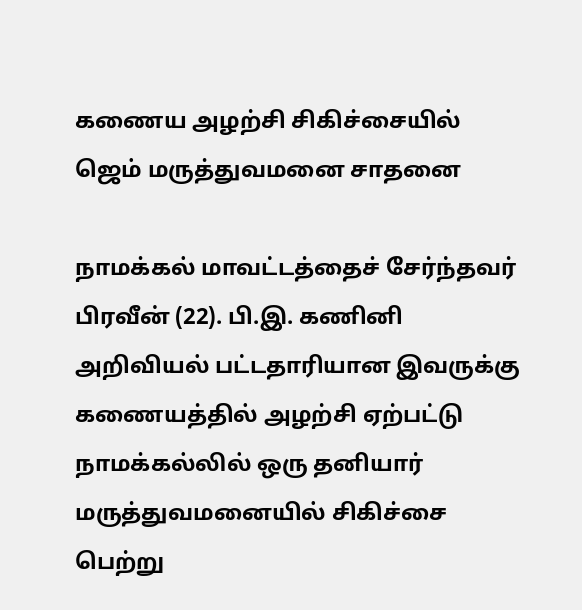கணைய அழற்சி சிகிச்சையில் ஜெம் மருத்துவமனை சாதனை

நாமக்கல் மாவட்டத்தைச் சேர்ந்தவர் பிரவீன் (22). பி.இ. கணினி அறிவியல் பட்டதாரியான இவருக்கு கணையத்தில் அழற்சி ஏற்பட்டு நாமக்கல்லில் ஒரு தனியார் மருத்துவமனையில் சிகிச்சை பெற்று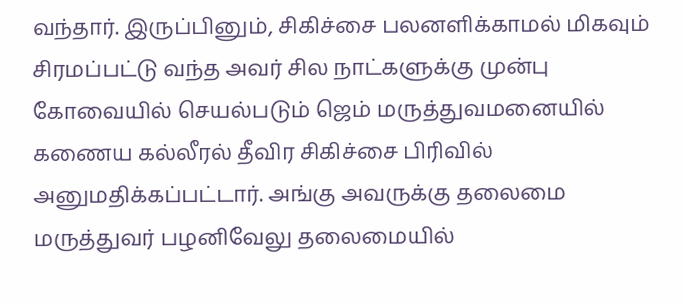வந்தார். இருப்பினும், சிகிச்சை பலனளிக்காமல் மிகவும் சிரமப்பட்டு வந்த அவர் சில நாட்களுக்கு முன்பு கோவையில் செயல்படும் ஜெம் மருத்துவமனையில் கணைய கல்லீரல் தீவிர சிகிச்சை பிரிவில் அனுமதிக்கப்பட்டார். அங்கு அவருக்கு தலைமை மருத்துவர் பழனிவேலு தலைமையில்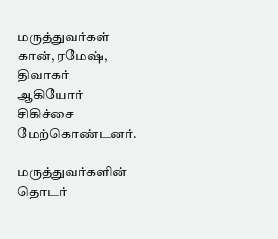மருத்துவர்கள் கான், ரமேஷ், திவாகர் ஆகியோர் சிகிச்சை மேற்கொண்டனர்.

மருத்துவர்களின் தொடர்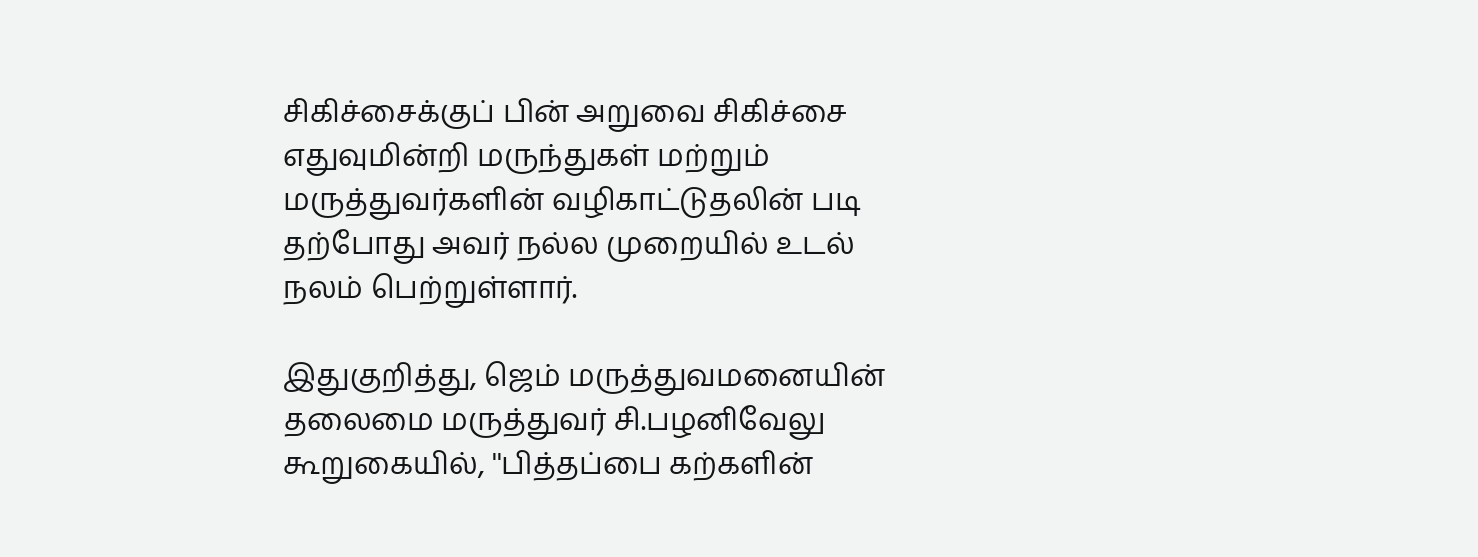சிகிச்சைக்குப் பின் அறுவை சிகிச்சை எதுவுமின்றி மருந்துகள் மற்றும் மருத்துவர்களின் வழிகாட்டுதலின் படி தற்போது அவர் நல்ல முறையில் உடல் நலம் பெற்றுள்ளார்.

இதுகுறித்து, ஜெம் மருத்துவமனையின் தலைமை மருத்துவர் சி.பழனிவேலு கூறுகையில், ''பித்தப்பை கற்களின்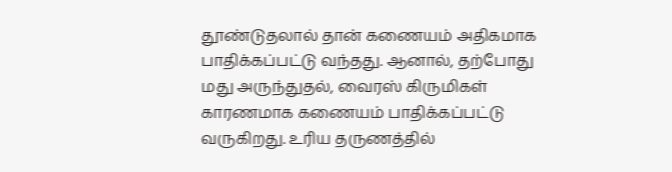தூண்டுதலால் தான் கணையம் அதிகமாக பாதிக்கப்பட்டு வந்தது. ஆனால், தற்போது மது அருந்துதல், வைரஸ் கிருமிகள் காரணமாக கணையம் பாதிக்கப்பட்டு வருகிறது. உரிய தருணத்தில்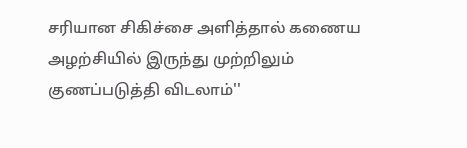சரியான சிகிச்சை அளித்தால் கணைய அழற்சியில் இருந்து முற்றிலும் குணப்படுத்தி விடலாம்''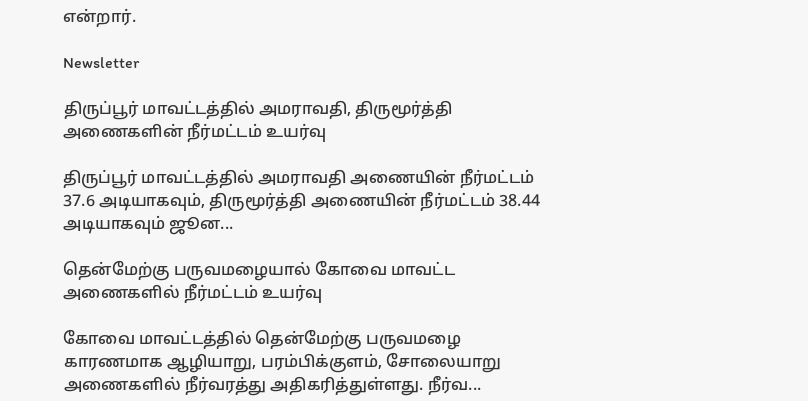என்றார்.

Newsletter

திருப்பூர் மாவட்டத்தில் அமராவதி, திருமூர்த்தி அணைகளின் நீர்மட்டம் உயர்வு

திருப்பூர் மாவட்டத்தில் அமராவதி அணையின் நீர்மட்டம் 37.6 அடியாகவும், திருமூர்த்தி அணையின் நீர்மட்டம் 38.44 அடியாகவும் ஜூன...

தென்மேற்கு பருவமழையால் கோவை மாவட்ட அணைகளில் நீர்மட்டம் உயர்வு

கோவை மாவட்டத்தில் தென்மேற்கு பருவமழை காரணமாக ஆழியாறு, பரம்பிக்குளம், சோலையாறு அணைகளில் நீர்வரத்து அதிகரித்துள்ளது. நீர்வ...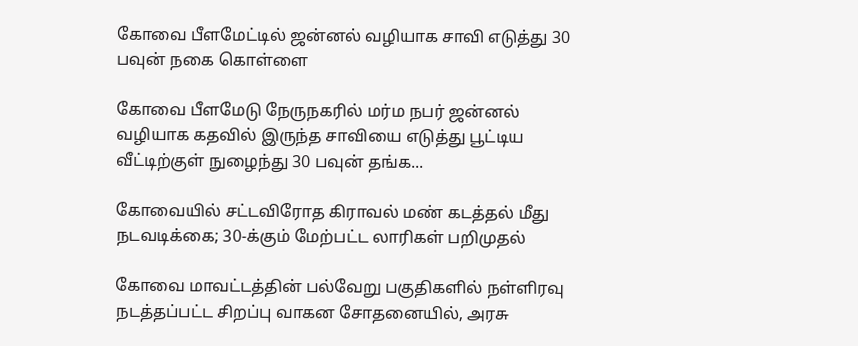கோவை பீளமேட்டில் ஜன்னல் வழியாக சாவி எடுத்து 30 பவுன் நகை கொள்ளை

கோவை பீளமேடு நேருநகரில் மர்ம நபர் ஜன்னல் வழியாக கதவில் இருந்த சாவியை எடுத்து பூட்டிய வீட்டிற்குள் நுழைந்து 30 பவுன் தங்க...

கோவையில் சட்டவிரோத கிராவல் மண் கடத்தல் மீது நடவடிக்கை; 30-க்கும் மேற்பட்ட லாரிகள் பறிமுதல்

கோவை மாவட்டத்தின் பல்வேறு பகுதிகளில் நள்ளிரவு நடத்தப்பட்ட சிறப்பு வாகன சோதனையில், அரசு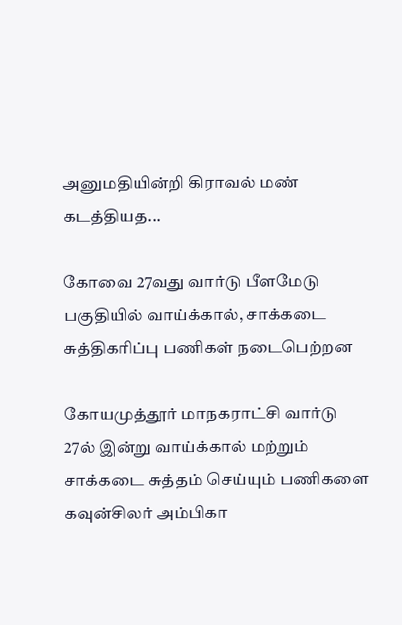அனுமதியின்றி கிராவல் மண் கடத்தியத...

கோவை 27வது வார்டு பீளமேடு பகுதியில் வாய்க்கால், சாக்கடை சுத்திகரிப்பு பணிகள் நடைபெற்றன

கோயமுத்தூர் மாநகராட்சி வார்டு 27ல் இன்று வாய்க்கால் மற்றும் சாக்கடை சுத்தம் செய்யும் பணிகளை கவுன்சிலர் அம்பிகா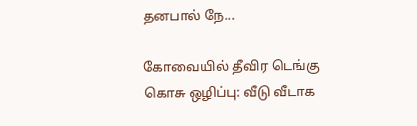தனபால் நே...

கோவையில் தீவிர டெங்கு கொசு ஒழிப்பு: வீடு வீடாக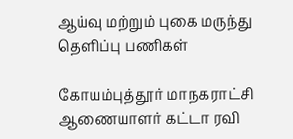ஆய்வு மற்றும் புகை மருந்து தெளிப்பு பணிகள்

கோயம்புத்தூர் மாநகராட்சி ஆணையாளர் கட்டா ரவி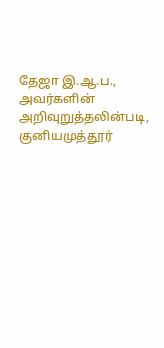தேஜா இ.ஆ.ப., அவர்களின் அறிவுறுத்தலின்படி, குனியமுத்தூர்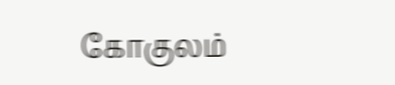கோகுலம்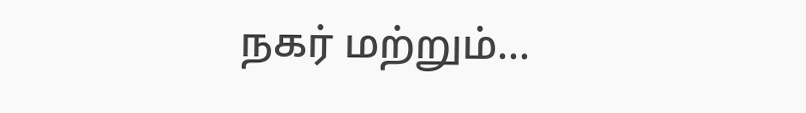நகர் மற்றும்...